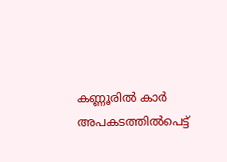കണ്ണൂരില്‍ കാര്‍ അപകടത്തില്‍പെട്ട്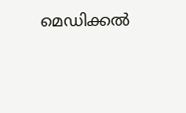മെഡിക്കല്‍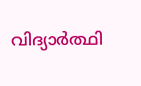വിദ്യാര്‍ത്ഥി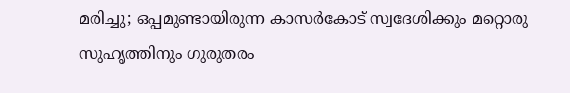മരിച്ചു; ഒപ്പമുണ്ടായിരുന്ന കാസര്‍കോട് സ്വദേശിക്കും മറ്റൊരു സുഹൃത്തിനും ഗുരുതരം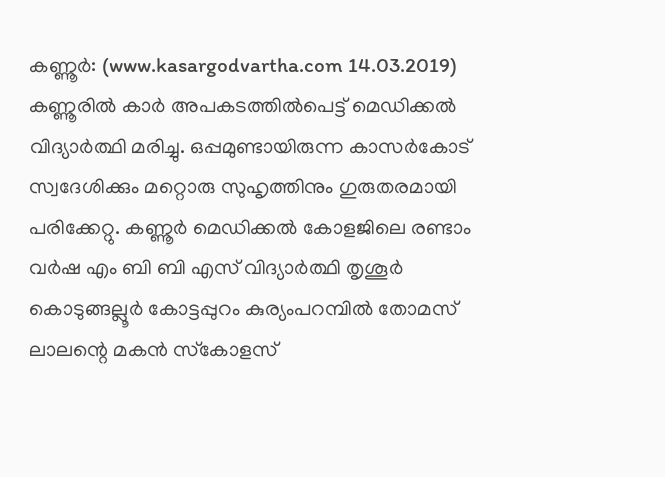കണ്ണൂര്‍: (www.kasargodvartha.com 14.03.2019) കണ്ണൂരില്‍ കാര്‍ അപകടത്തില്‍പെട്ട് മെഡിക്കല്‍ വിദ്യാര്‍ത്ഥി മരിച്ചു. ഒപ്പമുണ്ടായിരുന്ന കാസര്‍കോട് സ്വദേശിക്കും മറ്റൊരു സുഹൃത്തിനും ഗുരുതരമായി പരിക്കേറ്റു. കണ്ണൂര്‍ മെഡിക്കല്‍ കോളജിലെ രണ്ടാം വര്‍ഷ എം ബി ബി എസ് വിദ്യാര്‍ത്ഥി തൃശൂര്‍ കൊടുങ്ങല്ലൂര്‍ കോട്ടപ്പുറം കുര്യംപറമ്പില്‍ തോമസ് ലാലന്റെ മകന്‍ സ്‌കോളസ്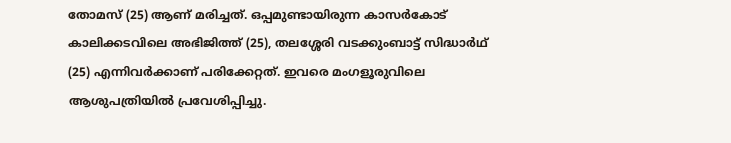തോമസ് (25) ആണ് മരിച്ചത്. ഒപ്പമുണ്ടായിരുന്ന കാസര്‍കോട് കാലിക്കടവിലെ അഭിജിത്ത് (25), തലശ്ശേരി വടക്കുംബാട്ട് സിദ്ധാര്‍ഥ് (25) എന്നിവര്‍ക്കാണ് പരിക്കേറ്റത്. ഇവരെ മംഗളൂരുവിലെ ആശുപത്രിയില്‍ പ്രവേശിപ്പിച്ചു.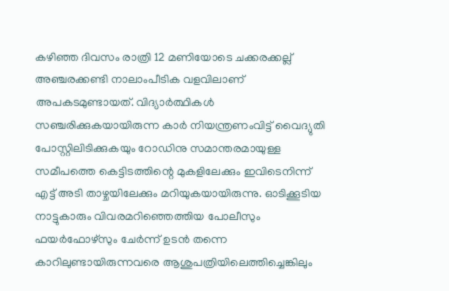കഴിഞ്ഞ ദിവസം രാത്രി 12 മണിയോടെ ചക്കരക്കല്ല് അഞ്ചരക്കണ്ടി നാലാംപീടിക വളവിലാണ് അപകടമുണ്ടായത്. വിദ്യാര്‍ത്ഥികള്‍ സഞ്ചരിക്കുകയായിരുന്ന കാര്‍ നിയന്ത്രണംവിട്ട് വൈദ്യുതി പോസ്റ്റിലിടിക്കുകയും റോഡിനു സമാന്തരമായുള്ള സമീപത്തെ കെട്ടിടത്തിന്റെ മുകളിലേക്കും ഇവിടെനിന്ന് എട്ട് അടി താഴ്ചയിലേക്കും മറിയുകയായിരുന്നു. ഓടിക്കൂടിയ നാട്ടുകാരും വിവരമറിഞ്ഞെത്തിയ പോലീസും ഫയര്‍ഫോഴ്‌സും ചേര്‍ന്ന് ഉടന്‍ തന്നെ കാറിലുണ്ടായിരുന്നവരെ ആശുപത്രിയിലെത്തിച്ചെങ്കിലും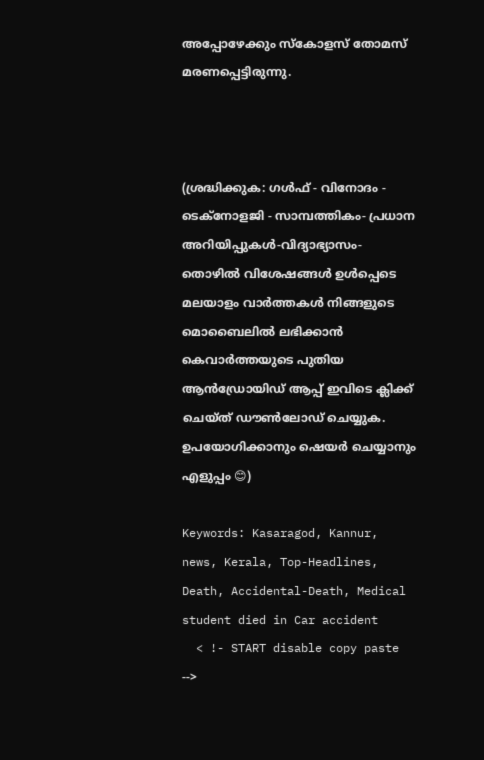അപ്പോഴേക്കും സ്‌കോളസ് തോമസ് മരണപ്പെട്ടിരുന്നു.



(ശ്രദ്ധിക്കുക: ഗൾഫ് - വിനോദം - ടെക്നോളജി - സാമ്പത്തികം- പ്രധാന അറിയിപ്പുകൾ-വിദ്യാഭ്യാസം-തൊഴിൽ വിശേഷങ്ങൾ ഉൾപ്പെടെ മലയാളം വാർത്തകൾ നിങ്ങളുടെ മൊബൈലിൽ ലഭിക്കാൻ കെവാർത്തയുടെ പുതിയ ആൻഡ്രോയിഡ് ആപ്പ് ഇവിടെ ക്ലിക്ക് ചെയ്ത് ഡൗൺലോഡ് ചെയ്യുക. ഉപയോഗിക്കാനും ഷെയർ ചെയ്യാനും എളുപ്പം 😊)

Keywords: Kasaragod, Kannur, news, Kerala, Top-Headlines, Death, Accidental-Death, Medical student died in Car accident
  < !- START disable copy paste -->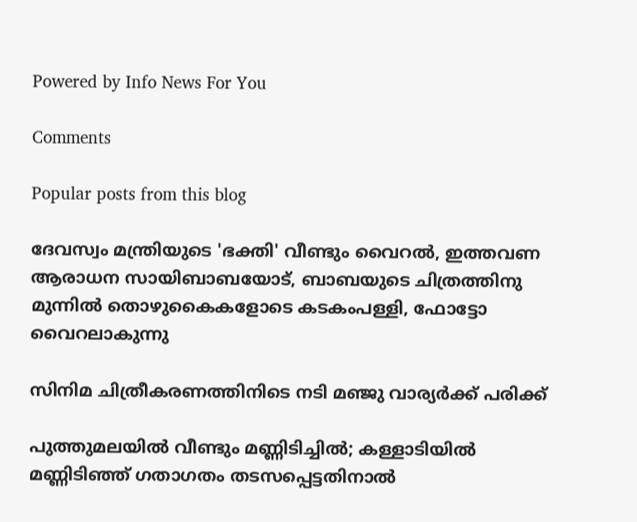Powered by Info News For You

Comments

Popular posts from this blog

ദേവസ്വം മന്ത്രിയുടെ 'ഭക്തി' വീണ്ടും വൈറല്‍, ഇത്തവണ ആരാധന സായിബാബയോട്, ബാബയുടെ ചിത്രത്തിനു മുന്നില്‍ തൊഴുകൈകളോടെ കടകംപള്ളി, ഫോട്ടോ വൈറലാകുന്നു

സിനിമ ചിത്രീകരണത്തിനിടെ നടി മഞ്ജു വാര്യര്‍ക്ക് പരിക്ക്

പുത്തുമലയില്‍ വീണ്ടും മണ്ണിടിച്ചില്‍; കള്ളാടിയില്‍ മണ്ണിടിഞ്ഞ് ഗതാഗതം തടസപ്പെട്ടതിനാല്‍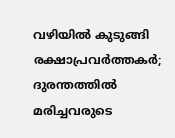വഴിയില്‍ കുടുങ്ങി രക്ഷാപ്രവര്‍ത്തകര്‍; ദുരന്തത്തില്‍ മരിച്ചവരുടെ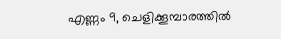എണ്ണം 9, ചെളിക്കൂമ്പാരത്തില്‍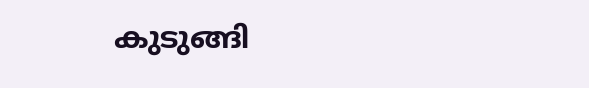കുടുങ്ങി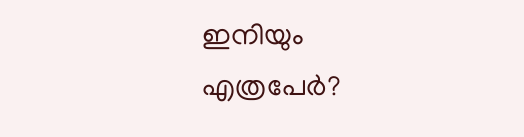ഇനിയും എത്രപേര്‍?